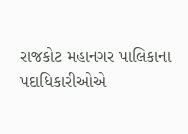રાજકોટ મહાનગર પાલિકાના પદાધિકારીઓએ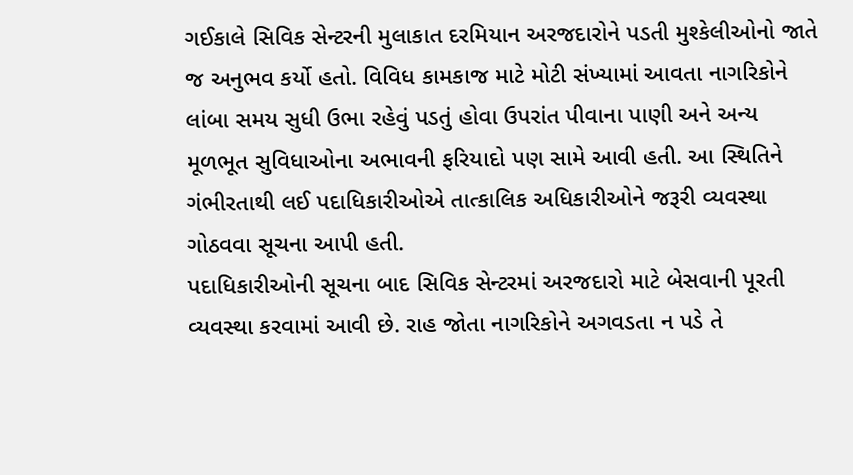ગઈકાલે સિવિક સેન્ટરની મુલાકાત દરમિયાન અરજદારોને પડતી મુશ્કેલીઓનો જાતે જ અનુભવ કર્યો હતો. વિવિધ કામકાજ માટે મોટી સંખ્યામાં આવતા નાગરિકોને લાંબા સમય સુધી ઉભા રહેવું પડતું હોવા ઉપરાંત પીવાના પાણી અને અન્ય મૂળભૂત સુવિધાઓના અભાવની ફરિયાદો પણ સામે આવી હતી. આ સ્થિતિને ગંભીરતાથી લઈ પદાધિકારીઓએ તાત્કાલિક અધિકારીઓને જરૂરી વ્યવસ્થા ગોઠવવા સૂચના આપી હતી.
પદાધિકારીઓની સૂચના બાદ સિવિક સેન્ટરમાં અરજદારો માટે બેસવાની પૂરતી વ્યવસ્થા કરવામાં આવી છે. રાહ જોતા નાગરિકોને અગવડતા ન પડે તે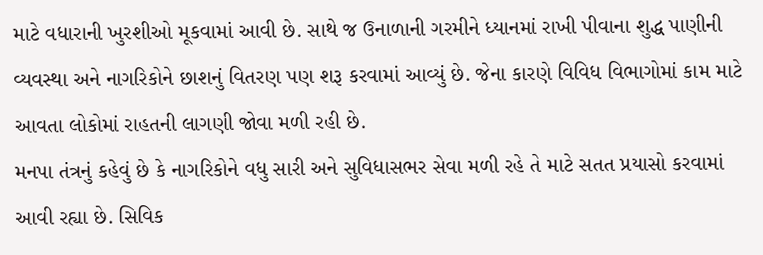માટે વધારાની ખુરશીઓ મૂકવામાં આવી છે. સાથે જ ઉનાળાની ગરમીને ધ્યાનમાં રાખી પીવાના શુદ્ધ પાણીની વ્યવસ્થા અને નાગરિકોને છાશનું વિતરણ પણ શરૂ કરવામાં આવ્યું છે. જેના કારણે વિવિધ વિભાગોમાં કામ માટે આવતા લોકોમાં રાહતની લાગણી જોવા મળી રહી છે.
મનપા તંત્રનું કહેવું છે કે નાગરિકોને વધુ સારી અને સુવિધાસભર સેવા મળી રહે તે માટે સતત પ્રયાસો કરવામાં આવી રહ્યા છે. સિવિક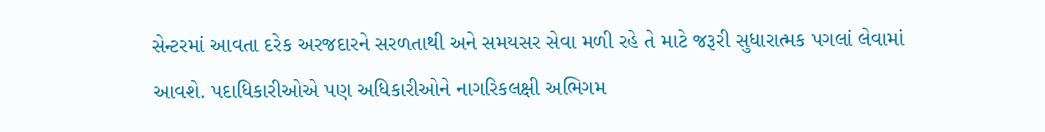સેન્ટરમાં આવતા દરેક અરજદારને સરળતાથી અને સમયસર સેવા મળી રહે તે માટે જરૂરી સુધારાત્મક પગલાં લેવામાં આવશે. પદાધિકારીઓએ પણ અધિકારીઓને નાગરિકલક્ષી અભિગમ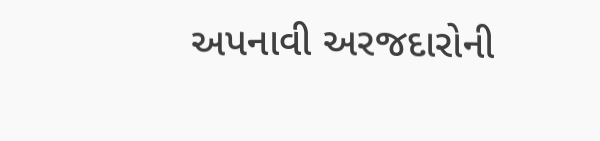અપનાવી અરજદારોની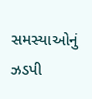સમસ્યાઓનું ઝડપી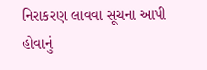નિરાકરણ લાવવા સૂચના આપી હોવાનું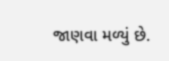જાણવા મળ્યું છે.